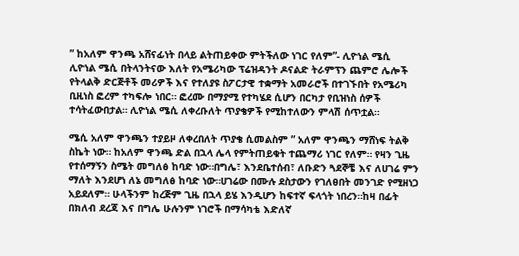” ከአለም ዋንጫ አሸናፊነት በላይ ልትጠይቀው ምትችለው ነገር የለም”- ሊዮነል ሜሲ
ሊዮነል ሜሲ በትላንትናው እለት የአሜሪካው ፕሬዝዳንት ዶናልድ ትራምፕን ጨምሮ ሌሎች የትላልቅ ድርጅቶች መሪዎች እና የተለያዩ ስፖርታዊ ተቋማት አመራሮች በተገኙበት የአሜሪካ ቢዚነስ ፎረም ተካፍሎ ነበር። ፎረሙ በማያሚ የተካሄደ ሲሆን በርካታ የቢዝነስ ሰዎች ተሳትፈውበታል። ሊዮነል ሜሲ ለቀረቡለት ጥያቄዎች የሚከተለውን ምላሽ ሰጥቷል።

ሜሲ አለም ዋንጫን ተያይዞ ለቀረበለት ጥያቄ ሲመልስም ” አለም ዋንጫን ማሸነፍ ትልቅ ስኬት ነው። ከአለም ዋንጫ ድል በኋላ ሌላ የምትጠይቁት ተጨማሪ ነገር የለም። የዛን ጊዜ የተሰማኝን ስሜት መግለፅ ከባድ ነው።በግሌ፣ እንደቤተሰብ፣ ለቡድን ጓደኞቼ እና ለሀገሬ ምን ማለት እንደሆነ ለኔ መግለፅ ከባድ ነው።ሀገሬው በሙሉ ደስታውን የገለፀበት መንገድ የሚዘነጋ አይደለም። ሁላችንም ከረጅም ጊዜ በኋላ ይሄ እንዲሆን ከፍተኛ ፍላጎት ነበረን።ከዛ በፊት በክለብ ደረጃ እና በግሌ ሁሉንም ነገሮች በማሳካቴ እድለኛ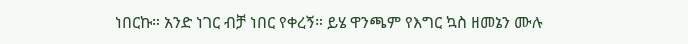ነበርኩ። አንድ ነገር ብቻ ነበር የቀረኝ። ይሄ ዋንጫም የእግር ኳስ ዘመኔን ሙሉ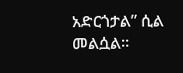አድርጎታል” ሲል መልሷል።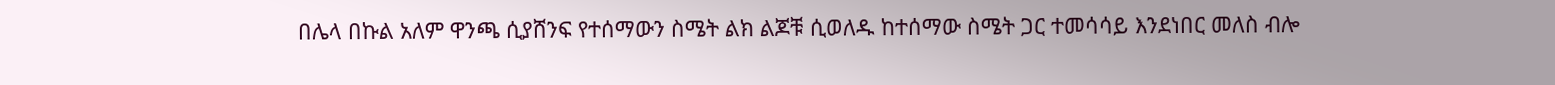በሌላ በኩል አለም ዋንጫ ሲያሸንፍ የተሰማውን ስሜት ልክ ልጆቹ ሲወለዱ ከተሰማው ስሜት ጋር ተመሳሳይ እንደነበር መለስ ብሎ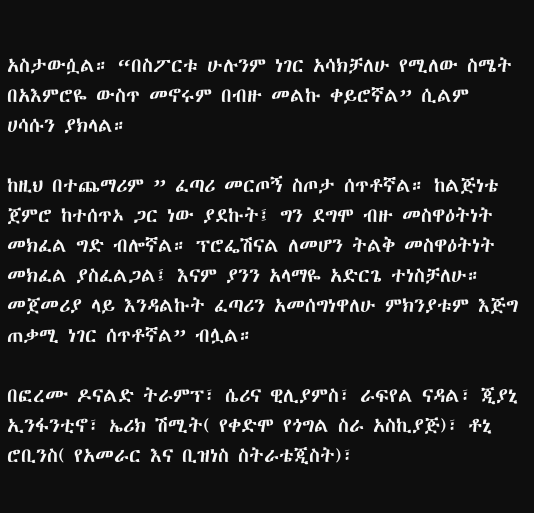አስታውሷል። “በስፖርቱ ሁሉንም ነገር አሳክቻለሁ የሚለው ስሜት በአእምሮዬ ውስጥ መኖሩም በብዙ መልኩ ቀይሮኛል” ሲልም ሀሳሱን ያክላል።

ከዚህ በተጨማሪም ” ፈጣሪ መርጦኝ ስጦታ ሰጥቶኛል። ከልጅነቴ ጀምሮ ከተሰጥኦ ጋር ነው ያደኩት፤ ግን ደግሞ ብዙ መስዋዕትነት መክፈል ግድ ብሎኛል። ፕሮፌሽናል ለመሆን ትልቅ መስዋዕትነት መክፈል ያስፈልጋል፤ እናም ያንን አላማዬ አድርጌ ተነስቻለሁ። መጀመሪያ ላይ እንዳልኩት ፈጣሪን አመሰግነዋለሁ ምክንያቱም እጅግ ጠቃሚ ነገር ሰጥቶኛል” ብሏል።

በፎረሙ ዶናልድ ትራምፕ፣ ሴሪና ዊሊያምስ፣ ራፍየል ናዳል፣ ጂያኒ ኢንፋንቲኖ፣ ኤሪክ ሽሚት( የቀድሞ የጎግል ስራ አስኪያጅ)፣ ቶኒ ሮቢንስ( የአመራር እና ቢዝነስ ስትራቴጂስት)፣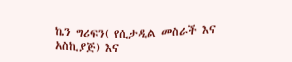ኬን ግሪፍን( የሲታዲል መስራች እና አስኪያጅ) እና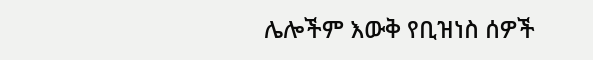ሌሎችም እውቅ የቢዝነስ ሰዎች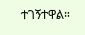ተገኝተዋል።